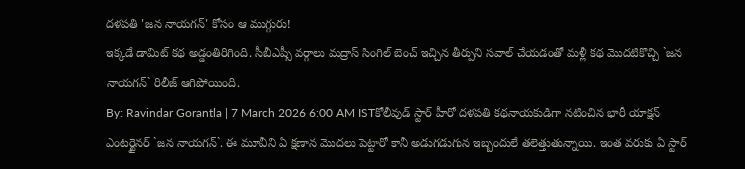దళపతి 'జన నాయగన్' కోసం ఆ ముగ్గురు!
ఇక్కడే డామిట్ కథ అడ్డంతిరిగింది. సీబీఎష్సీ వర్గాలు మద్రాస్ సింగిల్ బెంచ్ ఇచ్చిన తీర్పుని సవాల్ చేయడంతో మళ్లీ కథ మొదటికొచ్చి `జన నాయగన్` రిలీజ్ ఆగిపోయింది.
By: Ravindar Gorantla | 7 March 2026 6:00 AM ISTకోలీవుడ్ స్టార్ హీరో దళపతి కథనాయకుడిగా నటించిన భారీ యాక్షన్ ఎంటర్టైనర్ `జన నాయగన్`. ఈ మూవీని ఏ క్షణాన మొదలు పెట్టారో కానీ అడుగడుగున ఇబ్బందులే తలెత్తుతున్నాయి. ఇంత వరుకు ఏ స్టార్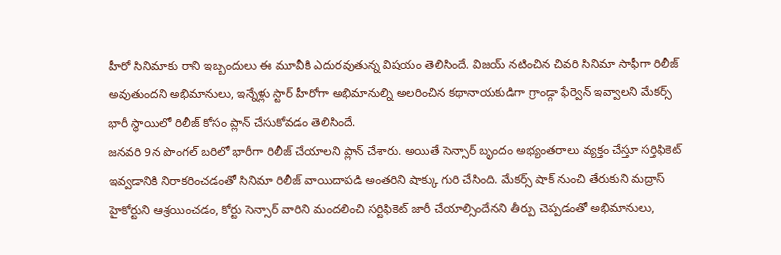హీరో సినిమాకు రాని ఇబ్బందులు ఈ మూవీకి ఎదురవుతున్న విషయం తెలిసిందే. విజయ్ నటించిన చివరి సినిమా సాఫీగా రిలీజ్ అవుతుందని అభిమానులు, ఇన్నేళ్లు స్టార్ హీరోగా అభిమానుల్ని అలరించిన కథానాయకుడిగా గ్రాండ్గా ఫేర్వెన్ ఇవ్వాలని మేకర్స్ భారీ స్థాయిలో రిలీజ్ కోసం ప్లాన్ చేసుకోవడం తెలిసిందే.
జనవరి 9న పొంగల్ బరిలో భారీగా రిలీజ్ చేయాలని ప్లాన్ చేశారు. అయితే సెన్సార్ బృందం అభ్యంతరాలు వ్యక్తం చేస్తూ సర్తిఫికెట్ ఇవ్వడానికి నిరాకరించడంతో సినిమా రిలీజ్ వాయిదాపడి అంతరిని షాక్కు గురి చేసింది. మేకర్స్ షాక్ నుంచి తేరుకుని మద్రాస్ హైకోర్టుని ఆశ్రయించడం, కోర్టు సెన్సార్ వారిని మందలించి సర్టిఫికెట్ జారీ చేయాల్సిందేనని తీర్పు చెప్పడంతో అభిమానులు,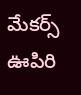మేకర్స్ ఊపిరి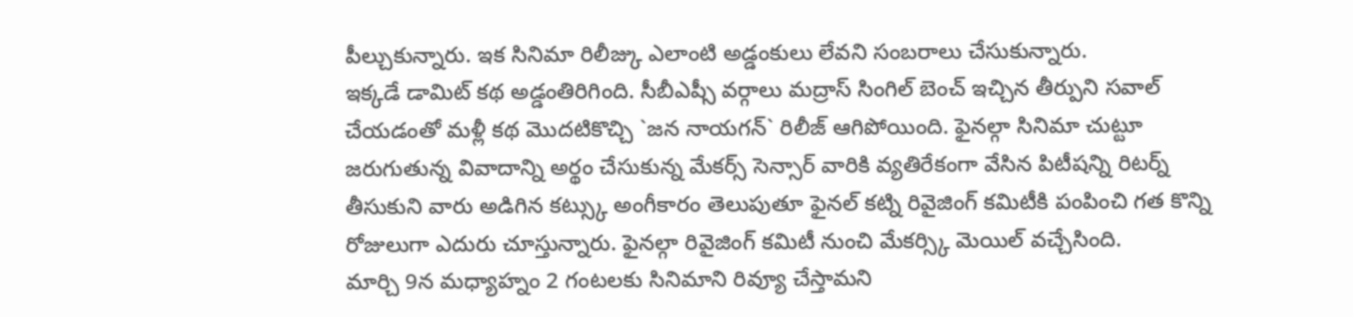పీల్చుకున్నారు. ఇక సినిమా రిలీజ్కు ఎలాంటి అడ్డంకులు లేవని సంబరాలు చేసుకున్నారు.
ఇక్కడే డామిట్ కథ అడ్డంతిరిగింది. సీబీఎష్సీ వర్గాలు మద్రాస్ సింగిల్ బెంచ్ ఇచ్చిన తీర్పుని సవాల్ చేయడంతో మళ్లీ కథ మొదటికొచ్చి `జన నాయగన్` రిలీజ్ ఆగిపోయింది. ఫైనల్గా సినిమా చుట్టూ జరుగుతున్న వివాదాన్ని అర్థం చేసుకున్న మేకర్స్ సెన్సార్ వారికి వ్యతిరేకంగా వేసిన పిటీషన్ని రిటర్న్ తీసుకుని వారు అడిగిన కట్స్కు అంగీకారం తెలుపుతూ ఫైనల్ కట్ని రివైజింగ్ కమిటీకి పంపించి గత కొన్ని రోజులుగా ఎదురు చూస్తున్నారు. ఫైనల్గా రివైజింగ్ కమిటీ నుంచి మేకర్స్కి మెయిల్ వచ్చేసింది.
మార్చి 9న మధ్యాహ్నం 2 గంటలకు సినిమాని రివ్యూ చేస్తామని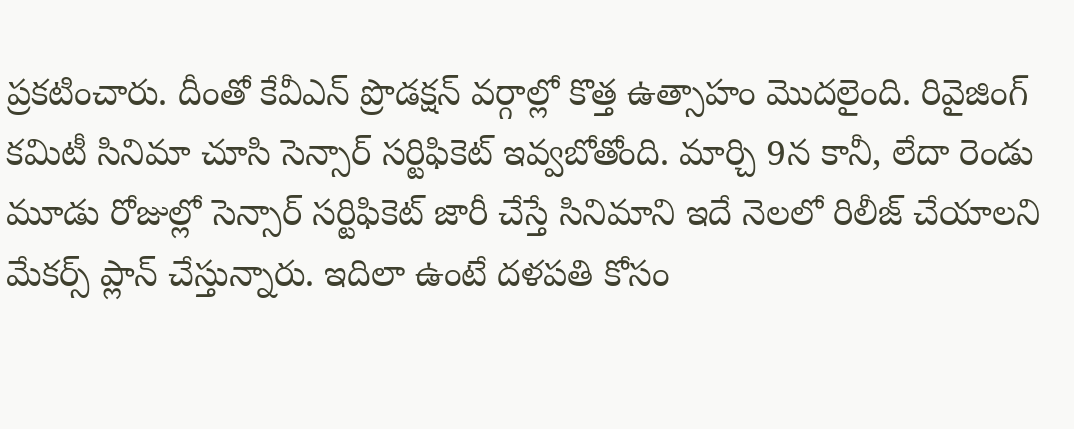ప్రకటించారు. దీంతో కేవీఎన్ ప్రొడక్షన్ వర్గాల్లో కొత్త ఉత్సాహం మొదలైంది. రివైజింగ్ కమిటీ సినిమా చూసి సెన్సార్ సర్టిఫికెట్ ఇవ్వబోతోంది. మార్చి 9న కానీ, లేదా రెండు మూడు రోజుల్లో సెన్సార్ సర్టిఫికెట్ జారీ చేస్తే సినిమాని ఇదే నెలలో రిలీజ్ చేయాలని మేకర్స్ ప్లాన్ చేస్తున్నారు. ఇదిలా ఉంటే దళపతి కోసం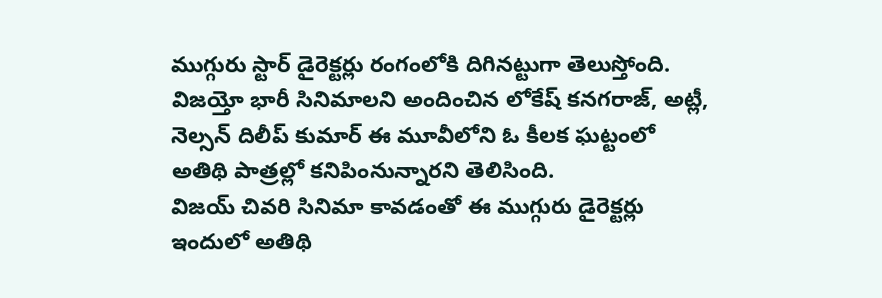ముగ్గురు స్టార్ డైరెక్టర్లు రంగంలోకి దిగినట్టుగా తెలుస్తోంది. విజయ్తో భారీ సినిమాలని అందించిన లోకేష్ కనగరాజ్, అట్లీ, నెల్సన్ దిలీప్ కుమార్ ఈ మూవీలోని ఓ కీలక ఘట్టంలో అతిథి పాత్రల్లో కనిపింనున్నారని తెలిసింది.
విజయ్ చివరి సినిమా కావడంతో ఈ ముగ్గురు డైరెక్టర్లు ఇందులో అతిథి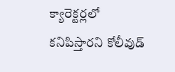క్యారెక్టర్లలో కనిపిస్తారని కోలీవుడ్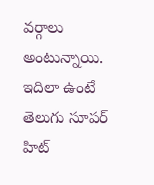వర్గాలు అంటున్నాయి. ఇదిలా ఉంటే తెలుగు సూపర్ హిట్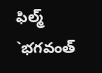ఫిల్మ్ `భగవంత్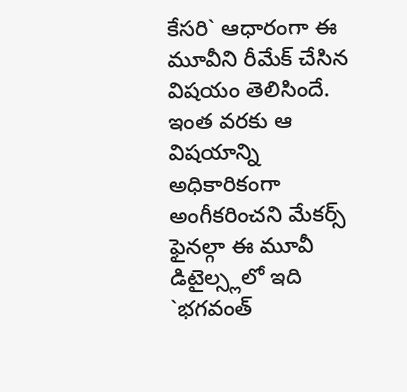కేసరి` ఆధారంగా ఈ మూవీని రీమేక్ చేసిన విషయం తెలిసిందే. ఇంత వరకు ఆ విషయాన్ని అధికారికంగా అంగీకరించని మేకర్స్ ఫైనల్గా ఈ మూవీ డిటైల్స్లలో ఇది `భగవంత్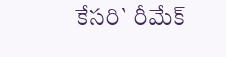కేసరి` రీమేక్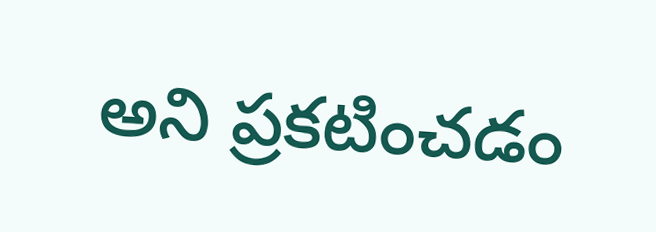అని ప్రకటించడం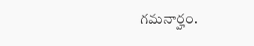గమనార్హం.